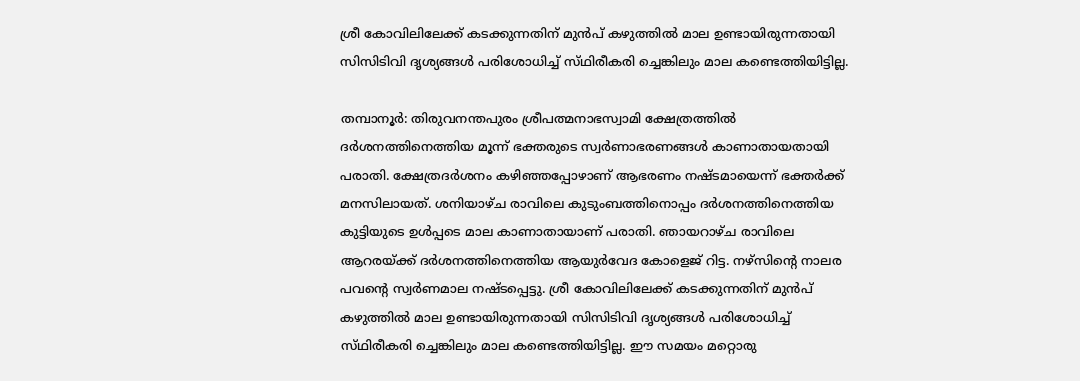ശ്രീ കോവിലിലേക്ക് കടക്കുന്നതിന് മുൻപ് കഴുത്തിൽ മാല ഉണ്ടായിരുന്നതായി സിസിടിവി ദൃശ്യങ്ങൾ പരിശോധിച്ച് സ്‌ഥിരീകരി ച്ചെങ്കിലും മാല കണ്ടെത്തിയിട്ടില്ല.

തമ്പാനൂർ: തിരുവനന്തപുരം ശ്രീപത്മനാഭസ്വാമി ക്ഷേത്രത്തിൽ ദർശനത്തിനെത്തിയ മൂന്ന് ഭക്തരുടെ സ്വർണാഭരണങ്ങൾ കാണാതായതായി പരാതി. ക്ഷേത്രദർശനം കഴിഞ്ഞപ്പോഴാണ് ആഭരണം നഷ്ടമായെന്ന് ഭക്തർക്ക് മനസിലായത്. ശനിയാഴ്ച രാവിലെ കുടുംബത്തിനൊപ്പം ദർശനത്തിനെത്തിയ കുട്ടിയുടെ ഉൾപ്പടെ മാല കാണാതായാണ് പരാതി. ഞായറാഴ്ച രാവിലെ ആറരയ്ക്ക് ദർശനത്തിനെത്തിയ ആയുർവേദ കോളെജ് റിട്ട. നഴ്സിന്റെ നാലര പവന്റെ സ്വർണമാല നഷ്‌ടപ്പെട്ടു. ശ്രീ കോവിലിലേക്ക് കടക്കുന്നതിന് മുൻപ് കഴുത്തിൽ മാല ഉണ്ടായിരുന്നതായി സിസിടിവി ദൃശ്യങ്ങൾ പരിശോധിച്ച് സ്‌ഥിരീകരി ച്ചെങ്കിലും മാല കണ്ടെത്തിയിട്ടില്ല. ഈ സമയം മറ്റൊരു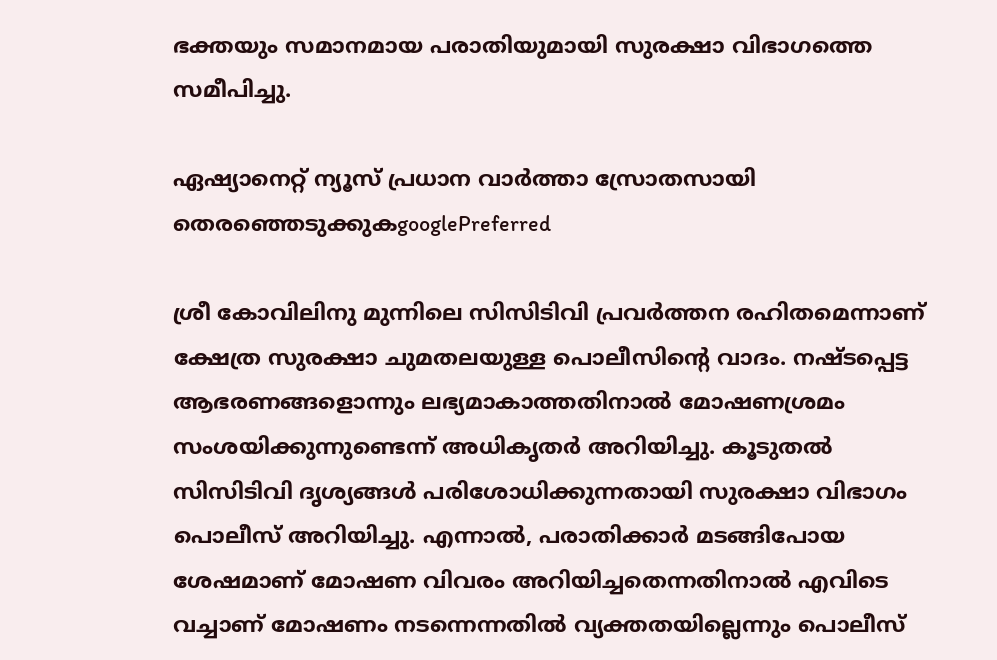ഭക്തയും സമാനമായ പരാതിയുമായി സുരക്ഷാ വിഭാഗത്തെ സമീപിച്ചു.

ഏഷ്യാനെറ്റ് ന്യൂസ് പ്രധാന വാർത്താ സ്രോതസായി തെരഞ്ഞെടുക്കുകgooglePreferred

ശ്രീ കോവിലിനു മുന്നിലെ സിസിടിവി പ്രവർത്തന രഹിതമെന്നാണ് ക്ഷേത്ര സുരക്ഷാ ചുമതലയുള്ള പൊലീസിൻ്റെ വാദം. നഷ്‌ടപ്പെട്ട ആഭരണങ്ങളൊന്നും ലഭ്യമാകാത്തതിനാൽ മോഷണശ്രമം സംശയിക്കുന്നുണ്ടെന്ന് അധികൃതർ അറിയിച്ചു. കൂടുതൽ സിസിടിവി ദൃശ്യങ്ങൾ പരിശോധിക്കുന്നതായി സുരക്ഷാ വിഭാഗം പൊലീസ് അറിയിച്ചു. എന്നാൽ, പരാതിക്കാർ മടങ്ങിപോയ ശേഷമാണ് മോഷണ വിവരം അറിയിച്ചതെന്നതിനാൽ എവിടെ വച്ചാണ് മോഷണം നടന്നെന്നതിൽ വ്യക്തതയില്ലെന്നും പൊലീസ്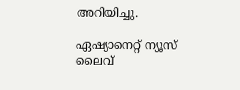അറിയിച്ചു.

ഏഷ്യാനെറ്റ് ന്യൂസ് ലൈവ്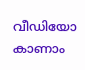വീഡിയോ കാണാം